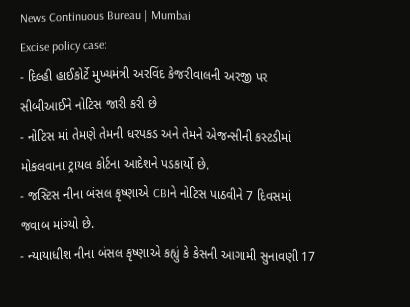News Continuous Bureau | Mumbai
Excise policy case:
- દિલ્હી હાઈકોર્ટે મુખ્યમંત્રી અરવિંદ કેજરીવાલની અરજી પર સીબીઆઈને નોટિસ જારી કરી છે
- નોટિસ માં તેમણે તેમની ધરપકડ અને તેમને એજન્સીની કસ્ટડીમાં મોકલવાના ટ્રાયલ કોર્ટના આદેશને પડકાર્યો છે.
- જસ્ટિસ નીના બંસલ કૃષ્ણાએ CBIને નોટિસ પાઠવીને 7 દિવસમાં જવાબ માંગ્યો છે.
- ન્યાયાધીશ નીના બંસલ કૃષ્ણાએ કહ્યું કે કેસની આગામી સુનાવણી 17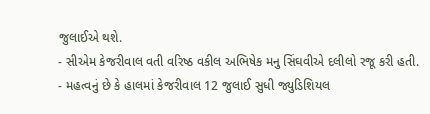જુલાઈએ થશે.
- સીએમ કેજરીવાલ વતી વરિષ્ઠ વકીલ અભિષેક મનુ સિંઘવીએ દલીલો રજૂ કરી હતી.
- મહત્વનું છે કે હાલમાં કેજરીવાલ 12 જુલાઈ સુધી જ્યુડિશિયલ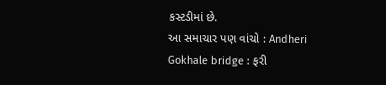કસ્ટડીમાં છે.
આ સમાચાર પણ વાંચો : Andheri Gokhale bridge : ફરી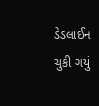ડેડલાઈન ચુકી ગયું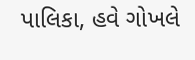પાલિકા, હવે ગોખલે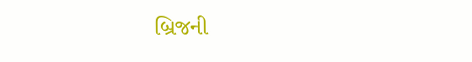બ્રિજની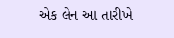એક લેન આ તારીખે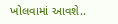ખોલવામાં આવશે..